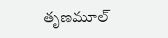తృణమూల్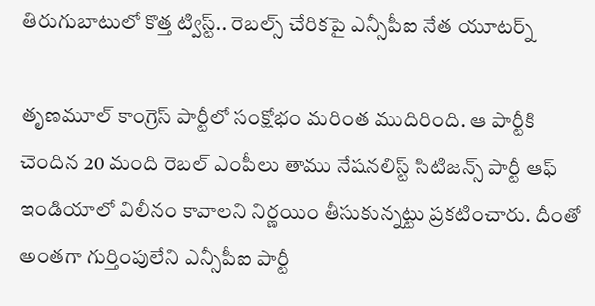తిరుగుబాటులో కొత్త ట్విస్ట్.. రెబల్స్‌ చేరికపై ఎన్సీపీఐ నేత యూటర్న్

తృణమూల్ కాంగ్రెస్ పార్టీలో సంక్షోభం మరింత ముదిరింది. ఆ పార్టీకి చెందిన 20 మంది రెబల్ ఎంపీలు తాము నేషనలిస్ట్‌ సిటిజన్స్‌ పార్టీ ఆఫ్‌ ఇండియాలో విలీనం కావాలని నిర్ణయిం తీసుకున్నట్టు ప్రకటించారు. దీంతో అంతగా గుర్తింపులేని ఎన్సీపీఐ పార్టీ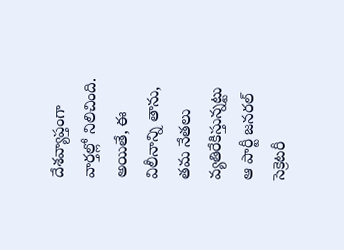దేశవ్యాప్తంగా వార్తల్లో నిలిచింది. అయితే, ఈ విలీనాన్ని తాను, తమ నేతలు వ్యతిరేకిస్తున్నట్టు ఆ పార్టీ జనరల్ సెక్రెటరీ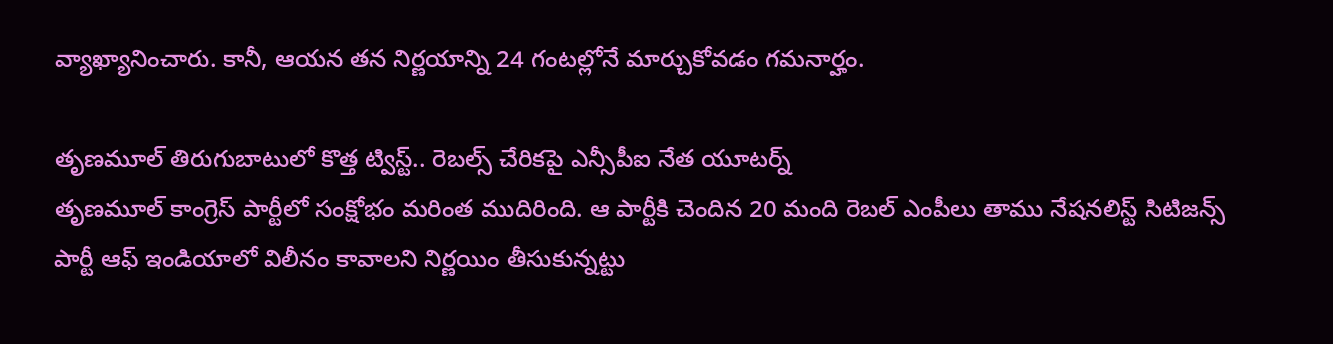వ్యాఖ్యానించారు. కానీ, ఆయన తన నిర్ణయాన్ని 24 గంటల్లోనే మార్చుకోవడం గమనార్హం.

తృణమూల్ తిరుగుబాటులో కొత్త ట్విస్ట్.. రెబల్స్‌ చేరికపై ఎన్సీపీఐ నేత యూటర్న్
తృణమూల్ కాంగ్రెస్ పార్టీలో సంక్షోభం మరింత ముదిరింది. ఆ పార్టీకి చెందిన 20 మంది రెబల్ ఎంపీలు తాము నేషనలిస్ట్‌ సిటిజన్స్‌ పార్టీ ఆఫ్‌ ఇండియాలో విలీనం కావాలని నిర్ణయిం తీసుకున్నట్టు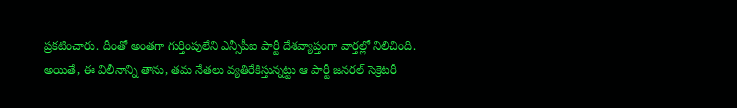ప్రకటించారు. దీంతో అంతగా గుర్తింపులేని ఎన్సీపీఐ పార్టీ దేశవ్యాప్తంగా వార్తల్లో నిలిచింది. అయితే, ఈ విలీనాన్ని తాను, తమ నేతలు వ్యతిరేకిస్తున్నట్టు ఆ పార్టీ జనరల్ సెక్రెటరీ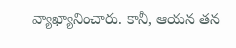వ్యాఖ్యానించారు. కానీ, ఆయన తన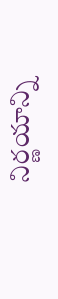నిర్ణయాన్ని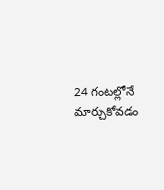24 గంటల్లోనే మార్చుకోవడం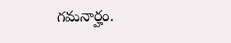గమనార్హం.